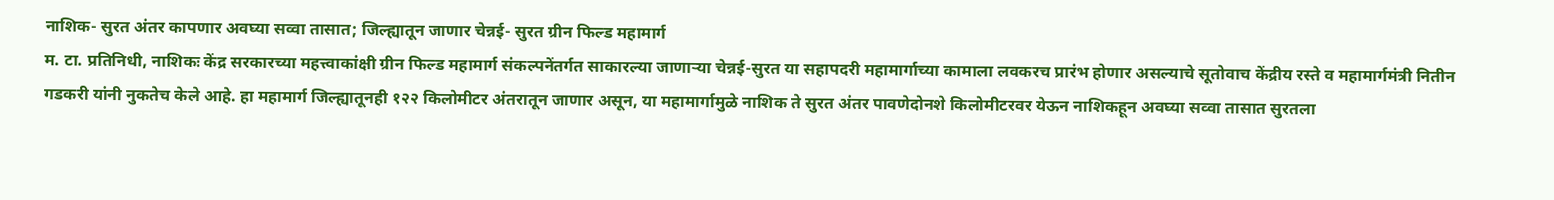नाशिक- सुरत अंतर कापणार अवघ्या सव्वा तासात; जिल्ह्यातून जाणार चेन्नई- सुरत ग्रीन फिल्ड महामार्ग
म. टा. प्रतिनिधी, नाशिकः केंद्र सरकारच्या महत्त्वाकांक्षी ग्रीन फिल्ड महामार्ग संकल्पनेंतर्गत साकारल्या जाणाऱ्या चेन्नई-सुरत या सहापदरी महामार्गाच्या कामाला लवकरच प्रारंभ होणार असल्याचे सूतोवाच केंद्रीय रस्ते व महामार्गमंत्री नितीन गडकरी यांनी नुकतेच केले आहे. हा महामार्ग जिल्ह्यातूनही १२२ किलोमीटर अंतरातून जाणार असून, या महामार्गामुळे नाशिक ते सुरत अंतर पावणेदोनशे किलोमीटरवर येऊन नाशिकहून अवघ्या सव्वा तासात सुरतला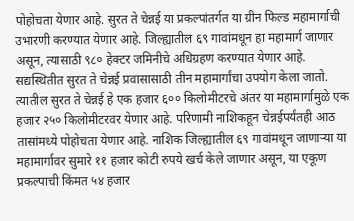पोहोचता येणार आहे. सुरत ते चेन्नई या प्रकल्पांतर्गत या ग्रीन फिल्ड महामार्गाची उभारणी करण्यात येणार आहे. जिल्ह्यातील ६९ गावांमधून हा महामार्ग जाणार असून, त्यासाठी ९८० हेक्टर जमिनीचे अधिग्रहण करण्यात येणार आहे. सद्यस्थितीत सुरत ते चेन्नई प्रवासासाठी तीन महामार्गांचा उपयोग केला जातो. त्यातील सुरत ते चेन्नई हे एक हजार ६०० किलोमीटरचे अंतर या महामार्गामुळे एक हजार २५० किलोमीटरवर येणार आहे. परिणामी नाशिकहून चेन्नईपर्यंतही आठ तासांमध्ये पोहोचता येणार आहे. नाशिक जिल्ह्यातील ६९ गावांमधून जाणाऱ्या या महामार्गावर सुमारे ११ हजार कोटी रुपये खर्च केले जाणार असून, या एकूण प्रकल्पाची किंमत ५४ हजार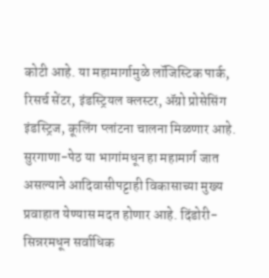कोटी आहे. या महामार्गामुळे लॉजिस्टिक पार्क, रिसर्च सेंटर, इंडस्ट्रियल क्लस्टर, ॲग्रो प्रोसेसिंग इंडस्ट्रिज, कूलिंग प्लांटना चालना मिळणार आहे. सुरगाणा-पेठ या भागांमधून हा महामार्ग जात असल्याने आदिवासीपट्टाही विकासाच्या मुख्य प्रवाहात येण्यास मदत होणार आहे. दिंडोरी-सिन्नरमधून सर्वाधिक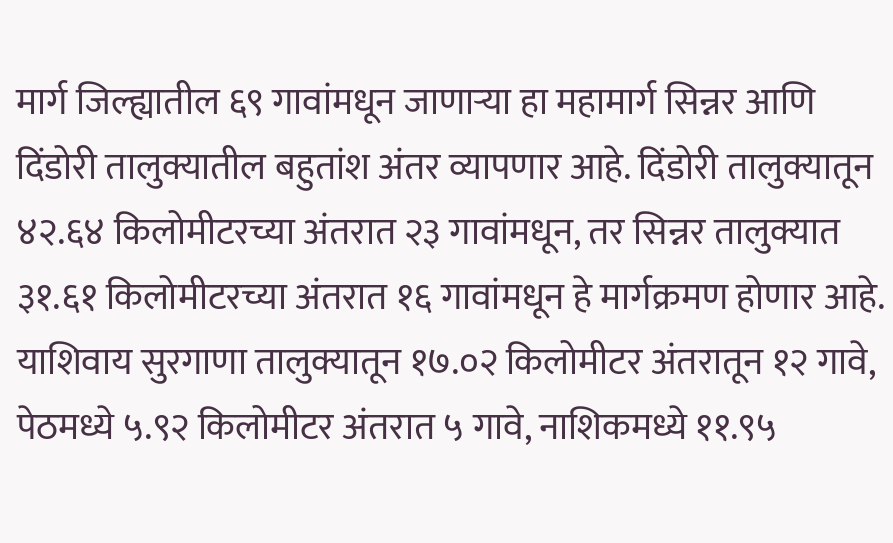मार्ग जिल्ह्यातील ६९ गावांमधून जाणाऱ्या हा महामार्ग सिन्नर आणि दिंडोरी तालुक्यातील बहुतांश अंतर व्यापणार आहे. दिंडोरी तालुक्यातून ४२.६४ किलोमीटरच्या अंतरात २३ गावांमधून, तर सिन्नर तालुक्यात ३१.६१ किलोमीटरच्या अंतरात १६ गावांमधून हे मार्गक्रमण होणार आहे. याशिवाय सुरगाणा तालुक्यातून १७.०२ किलोमीटर अंतरातून १२ गावे, पेठमध्ये ५.९२ किलोमीटर अंतरात ५ गावे, नाशिकमध्ये ११.९५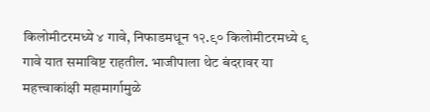किलोमीटरमध्ये ४ गावे, निफाडमधून १२.९० किलोमीटरमध्ये ९ गावे यात समाविष्ट राहतील. भाजीपाला थेट बंदरावर या महत्त्वाकांक्षी महामार्गामुळे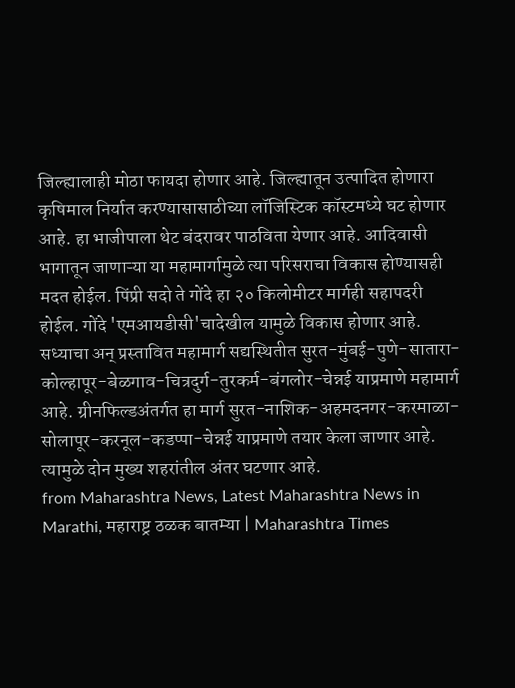जिल्ह्यालाही मोठा फायदा होणार आहे. जिल्ह्यातून उत्पादित होणारा कृषिमाल निर्यात करण्यासासाठीच्या लॉजिस्टिक कॉस्टमध्ये घट होणार आहे. हा भाजीपाला थेट बंदरावर पाठविता येणार आहे. आदिवासी भागातून जाणाऱ्या या महामार्गामुळे त्या परिसराचा विकास होण्यासही मदत होईल. पिंप्री सदो ते गोंदे हा २० किलोमीटर मार्गही सहापदरी होईल. गोंदे 'एमआयडीसी'चादेखील यामुळे विकास होणार आहे. सध्याचा अन् प्रस्तावित महामार्ग सद्यस्थितीत सुरत-मुंबई-पुणे-सातारा-कोल्हापूर-बेळगाव-चित्रदुर्ग-तुरकर्म-बंगलोर-चेन्नई याप्रमाणे महामार्ग आहे. ग्रीनफिल्डअंतर्गत हा मार्ग सुरत-नाशिक-अहमदनगर-करमाळा-सोलापूर-करनूल-कडप्पा-चेन्नई याप्रमाणे तयार केला जाणार आहे. त्यामुळे दोन मुख्य शहरांतील अंतर घटणार आहे.
from Maharashtra News, Latest Maharashtra News in Marathi, महाराष्ट्र ठळक बातम्या | Maharashtra Times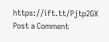https://ift.tt/Pjtp2GX
Post a Comment